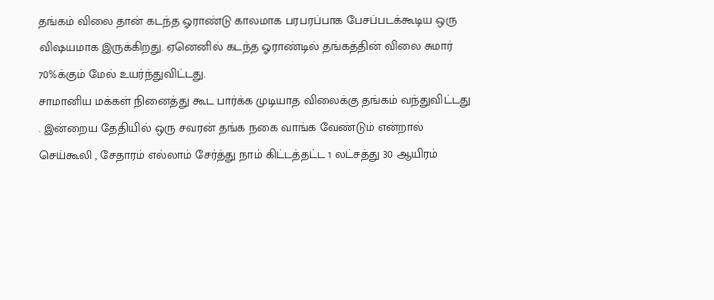தங்கம் விலை தான் கடந்த ஓராண்டு காலமாக பரபரப்பாக பேசப்படக்கூடிய ஒரு விஷயமாக இருக்கிறது. ஏனெனில் கடந்த ஓராண்டில் தங்கத்தின் விலை சுமார் 70%க்கும் மேல் உயர்ந்துவிட்டது.
சாமானிய மக்கள் நினைத்து கூட பார்க்க முடியாத விலைக்கு தங்கம் வந்துவிட்டது . இன்றைய தேதியில் ஒரு சவரன் தங்க நகை வாங்க வேண்டும் என்றால் செய்கூலி , சேதாரம் எல்லாம் சேர்த்து நாம் கிட்டத்தட்ட 1 லட்சத்து 30 ஆயிரம்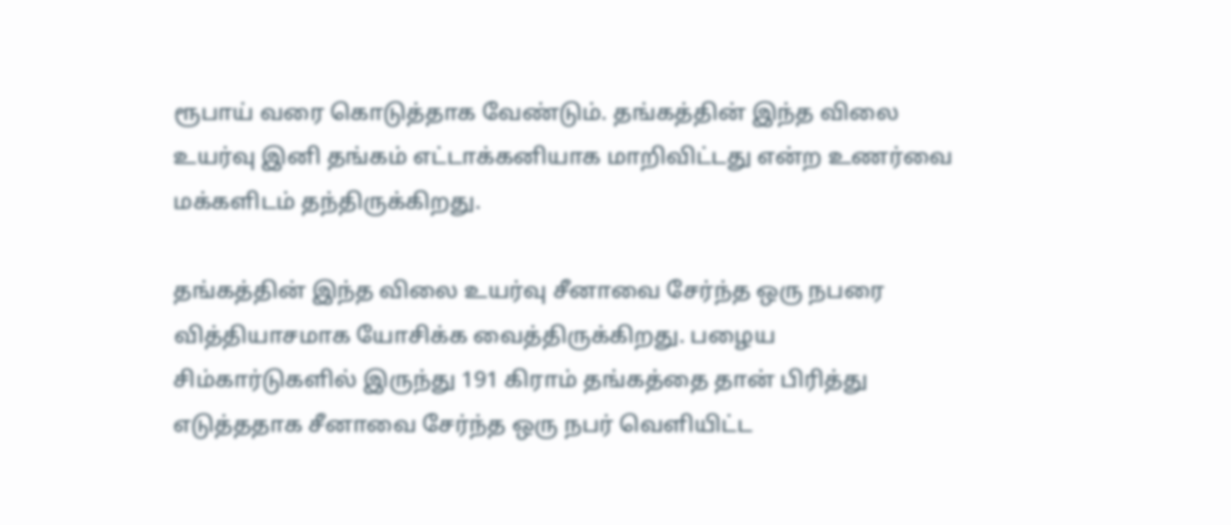ரூபாய் வரை கொடுத்தாக வேண்டும். தங்கத்தின் இந்த விலை உயர்வு இனி தங்கம் எட்டாக்கனியாக மாறிவிட்டது என்ற உணர்வை மக்களிடம் தந்திருக்கிறது.

தங்கத்தின் இந்த விலை உயர்வு சீனாவை சேர்ந்த ஒரு நபரை வித்தியாசமாக யோசிக்க வைத்திருக்கிறது. பழைய சிம்கார்டுகளில் இருந்து 191 கிராம் தங்கத்தை தான் பிரித்து எடுத்ததாக சீனாவை சேர்ந்த ஒரு நபர் வெளியிட்ட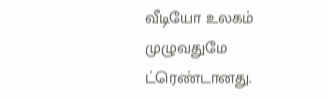வீடியோ உலகம் முழுவதுமே ட்ரெண்டானது.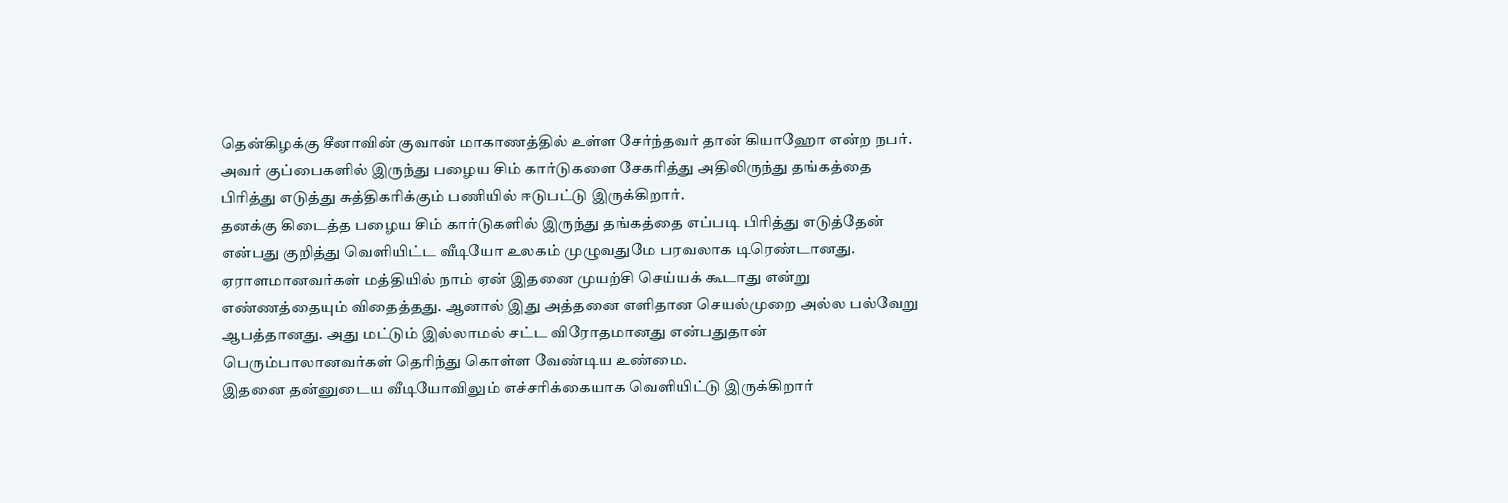தென்கிழக்கு சீனாவின் குவான் மாகாணத்தில் உள்ள சேர்ந்தவர் தான் கியாஹோ என்ற நபர். அவர் குப்பைகளில் இருந்து பழைய சிம் கார்டுகளை சேகரித்து அதிலிருந்து தங்கத்தை பிரித்து எடுத்து சுத்திகரிக்கும் பணியில் ஈடுபட்டு இருக்கிறார்.
தனக்கு கிடைத்த பழைய சிம் கார்டுகளில் இருந்து தங்கத்தை எப்படி பிரித்து எடுத்தேன் என்பது குறித்து வெளியிட்ட வீடியோ உலகம் முழுவதுமே பரவலாக டிரெண்டானது. ஏராளமானவர்கள் மத்தியில் நாம் ஏன் இதனை முயற்சி செய்யக் கூடாது என்று எண்ணத்தையும் விதைத்தது. ஆனால் இது அத்தனை எளிதான செயல்முறை அல்ல பல்வேறு ஆபத்தானது. அது மட்டும் இல்லாமல் சட்ட விரோதமானது என்பதுதான் பெரும்பாலானவர்கள் தெரிந்து கொள்ள வேண்டிய உண்மை.
இதனை தன்னுடைய வீடியோவிலும் எச்சரிக்கையாக வெளியிட்டு இருக்கிறார்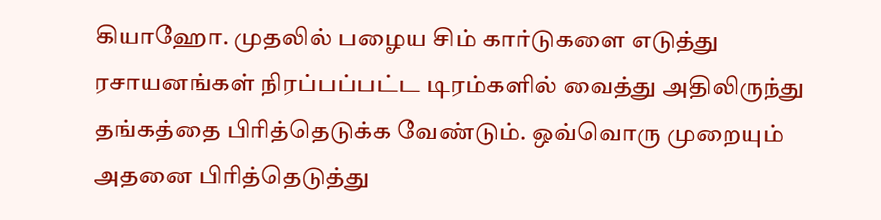கியாஹோ. முதலில் பழைய சிம் கார்டுகளை எடுத்து ரசாயனங்கள் நிரப்பப்பட்ட டிரம்களில் வைத்து அதிலிருந்து தங்கத்தை பிரித்தெடுக்க வேண்டும். ஒவ்வொரு முறையும் அதனை பிரித்தெடுத்து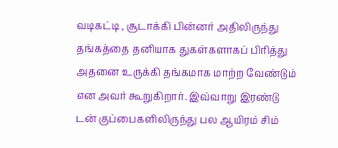வடிகட்டி , சூடாக்கி பின்னர் அதிலிருந்து தங்கத்தை தனியாக துகள்களாகப் பிரித்து அதனை உருக்கி தங்கமாக மாற்ற வேண்டும் என அவர் கூறுகிறார். இவ்வாறு இரண்டு டன் குப்பைகளிலிருந்து பல ஆயிரம் சிம்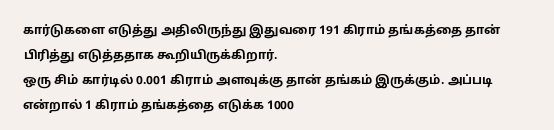கார்டுகளை எடுத்து அதிலிருந்து இதுவரை 191 கிராம் தங்கத்தை தான் பிரித்து எடுத்ததாக கூறியிருக்கிறார்.
ஒரு சிம் கார்டில் 0.001 கிராம் அளவுக்கு தான் தங்கம் இருக்கும். அப்படி என்றால் 1 கிராம் தங்கத்தை எடுக்க 1000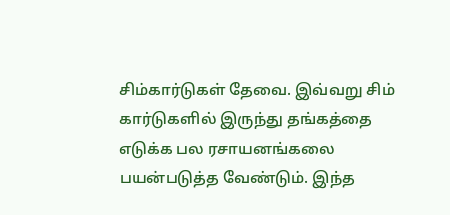சிம்கார்டுகள் தேவை. இவ்வறு சிம் கார்டுகளில் இருந்து தங்கத்தை எடுக்க பல ரசாயனங்கலை பயன்படுத்த வேண்டும். இந்த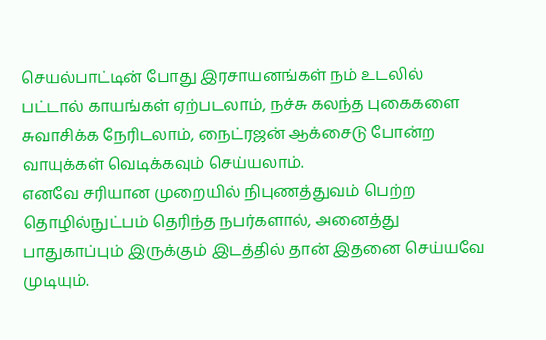செயல்பாட்டின் போது இரசாயனங்கள் நம் உடலில் பட்டால் காயங்கள் ஏற்படலாம், நச்சு கலந்த புகைகளை சுவாசிக்க நேரிடலாம், நைட்ரஜன் ஆக்சைடு போன்ற வாயுக்கள் வெடிக்கவும் செய்யலாம்.
எனவே சரியான முறையில் நிபுணத்துவம் பெற்ற தொழில்நுட்பம் தெரிந்த நபர்களால், அனைத்து பாதுகாப்பும் இருக்கும் இடத்தில் தான் இதனை செய்யவே முடியும்.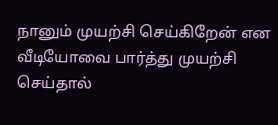நானும் முயற்சி செய்கிறேன் என வீடியோவை பார்த்து முயற்சி செய்தால்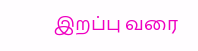இறப்பு வரை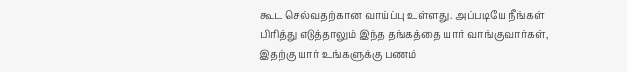கூட செல்வதற்கான வாய்ப்பு உள்ளது. அப்படியே நீங்கள் பிரித்து எடுத்தாலும் இந்த தங்கத்தை யார் வாங்குவார்கள், இதற்கு யார் உங்களுக்கு பணம்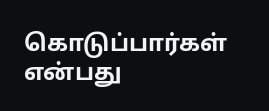கொடுப்பார்கள் என்பது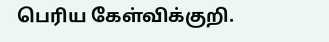பெரிய கேள்விக்குறி.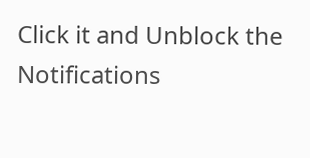Click it and Unblock the Notifications